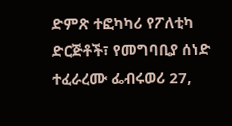ድምጽ ተፎካካሪ የፖለቲካ ድርጅቶች፣ የመግባቢያ ሰነድ ተፈራረሙ ፌብሩወሪ 27,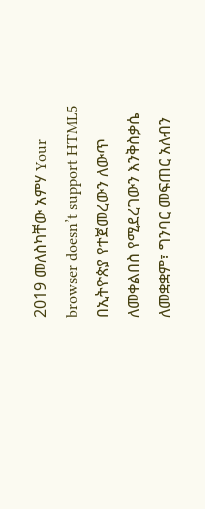2019 መለስካቸው አምሃ Your browser doesn’t support HTML5 በኢትዮጵያ የተጀመረውን ለውጥ ለመቀልበስ የሚደረገውን እንቅስቃሴ ለመቋቋም፣ ግንባር መፍጠር አለብን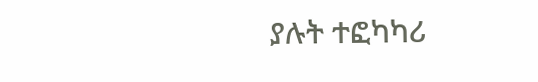ያሉት ተፎካካሪ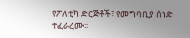የፖለቲካ ድርጅቶች፣ የመግባቢያ ሰነድ ተፈራረሙ፡፡